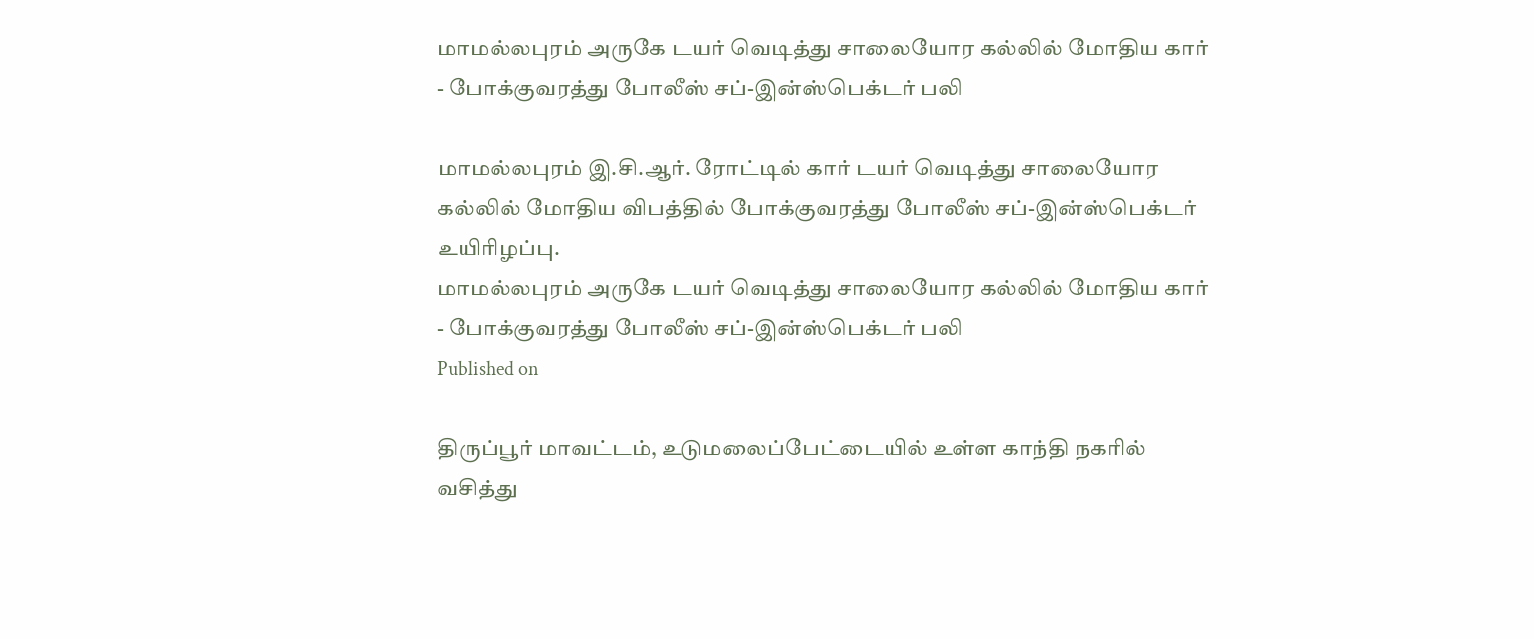மாமல்லபுரம் அருகே டயர் வெடித்து சாலையோர கல்லில் மோதிய கார் - போக்குவரத்து போலீஸ் சப்-இன்ஸ்பெக்டர் பலி

மாமல்லபுரம் இ.சி.ஆர். ரோட்டில் கார் டயர் வெடித்து சாலையோர கல்லில் மோதிய விபத்தில் போக்குவரத்து போலீஸ் சப்-இன்ஸ்பெக்டர் உயிரிழப்பு.
மாமல்லபுரம் அருகே டயர் வெடித்து சாலையோர கல்லில் மோதிய கார் - போக்குவரத்து போலீஸ் சப்-இன்ஸ்பெக்டர் பலி
Published on

திருப்பூர் மாவட்டம், உடுமலைப்பேட்டையில் உள்ள காந்தி நகரில் வசித்து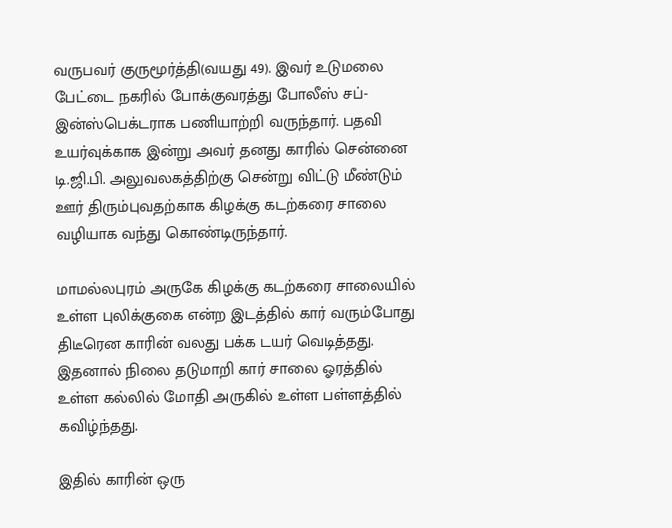வருபவர் குருமூர்த்தி(வயது 49). இவர் உடுமலை பேட்டை நகரில் போக்குவரத்து போலீஸ் சப்-இன்ஸ்பெக்டராக பணியாற்றி வருந்தார். பதவி உயர்வுக்காக இன்று அவர் தனது காரில் சென்னை டி.ஜி.பி. அலுவலகத்திற்கு சென்று விட்டு மீண்டும் ஊர் திரும்புவதற்காக கிழக்கு கடற்கரை சாலை வழியாக வந்து கொண்டிருந்தார்.

மாமல்லபுரம் அருகே கிழக்கு கடற்கரை சாலையில் உள்ள புலிக்குகை என்ற இடத்தில் கார் வரும்போது திடீரென காரின் வலது பக்க டயர் வெடித்தது. இதனால் நிலை தடுமாறி கார் சாலை ஓரத்தில் உள்ள கல்லில் மோதி அருகில் உள்ள பள்ளத்தில் கவிழ்ந்தது.

இதில் காரின் ஒரு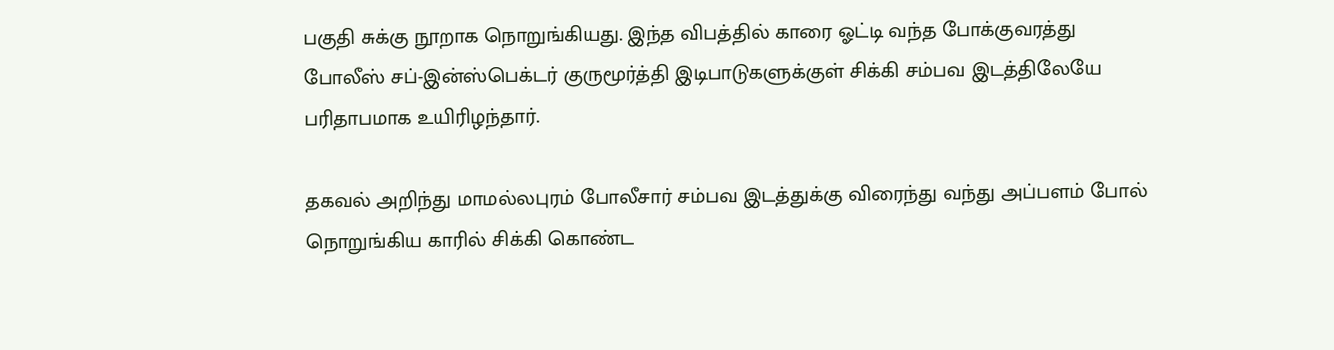பகுதி சுக்கு நூறாக நொறுங்கியது. இந்த விபத்தில் காரை ஓட்டி வந்த போக்குவரத்து போலீஸ் சப்-இன்ஸ்பெக்டர் குருமூர்த்தி இடிபாடுகளுக்குள் சிக்கி சம்பவ இடத்திலேயே பரிதாபமாக உயிரிழந்தார்.

தகவல் அறிந்து மாமல்லபுரம் போலீசார் சம்பவ இடத்துக்கு விரைந்து வந்து அப்பளம் போல் நொறுங்கிய காரில் சிக்கி கொண்ட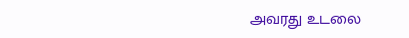அவரது உடலை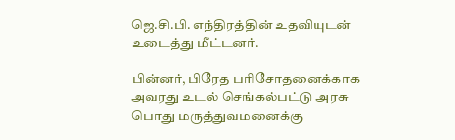ஜெ.சி.பி. எந்திரத்தின் உதவியுடன் உடைத்து மீட்டனர்.

பின்னர், பிரேத பரிசோதனைக்காக அவரது உடல் செங்கல்பட்டு அரசு பொது மருத்துவமனைக்கு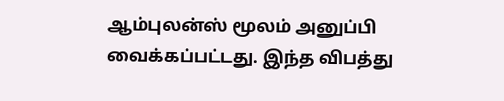ஆம்புலன்ஸ் மூலம் அனுப்பி வைக்கப்பட்டது. இந்த விபத்து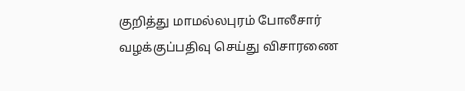குறித்து மாமல்லபுரம் போலீசார் வழக்குப்பதிவு செய்து விசாரணை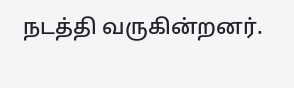நடத்தி வருகின்றனர்.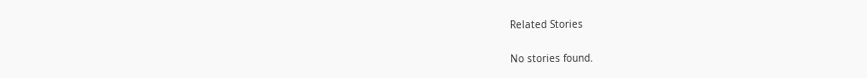Related Stories

No stories found.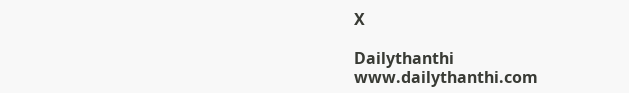X

Dailythanthi
www.dailythanthi.com